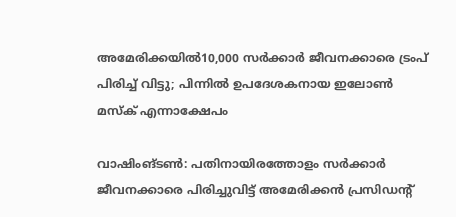അമേരിക്കയിൽ10,000 സർക്കാർ ജീവനക്കാരെ ട്രംപ് പിരിച്ച് വിട്ടു; പിന്നിൽ ഉപദേശകനായ ഇലോണ്‍ മസ്‌ക് എന്നാക്ഷേപം

വാഷിംങ്ടണ്‍: പതിനായിരത്തോളം സര്‍ക്കാര്‍ ജീവനക്കാരെ പിരിച്ചുവിട്ട് അമേരിക്കന്‍ പ്രസിഡന്റ്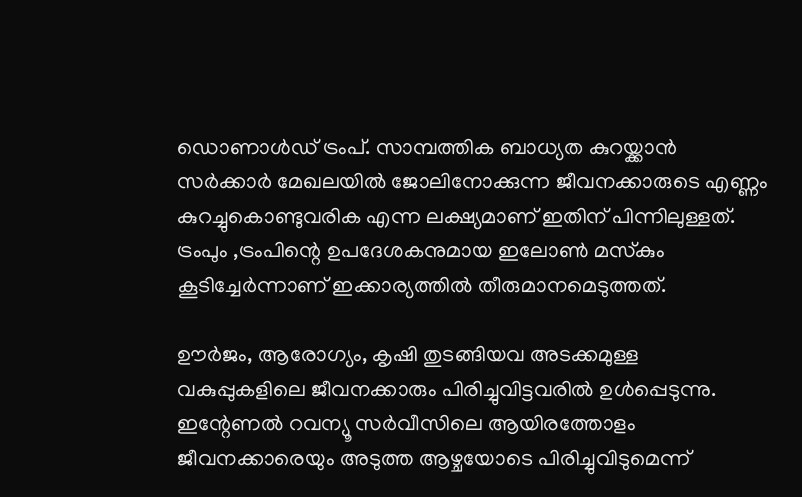ഡൊണാള്‍ഡ് ട്രംപ്. സാമ്പത്തിക ബാധ്യത കുറയ്ക്കാൻ സര്‍ക്കാര്‍ മേഖലയിൽ ജോലിനോക്കുന്ന ജീവനക്കാരുടെ എണ്ണം കുറച്ചുകൊണ്ടുവരിക എന്ന ലക്ഷ്യമാണ് ഇതിന് പിന്നിലുള്ളത്. ട്രംപും ,ട്രംപിന്റെ ഉപദേശകനുമായ ഇലോണ്‍ മസ്‌കും കൂടിച്ചേര്‍ന്നാണ് ഇക്കാര്യത്തില്‍ തീരുമാനമെടുത്തത്.

ഊര്‍ജം, ആരോഗ്യം, കൃഷി തുടങ്ങിയവ അടക്കമുള്ള വകുപ്പുകളിലെ ജീവനക്കാരും പിരിച്ചുവിട്ടവരില്‍ ഉള്‍പ്പെടുന്നു. ഇന്റേണല്‍ റവന്യൂ സര്‍വീസിലെ ആയിരത്തോളം ജീവനക്കാരെയും അടുത്ത ആഴ്ചയോടെ പിരിച്ചുവിടുമെന്ന്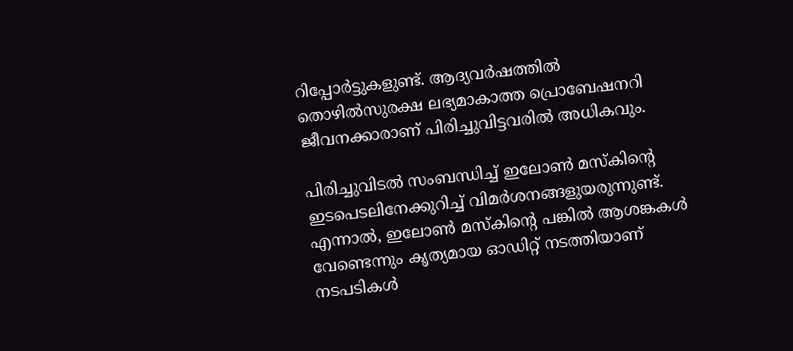റിപ്പോര്‍ട്ടുകളുണ്ട്. ആദ്യവര്‍ഷത്തില്‍ തൊഴില്‍സുരക്ഷ ലഭ്യമാകാത്ത പ്രൊബേഷനറി ജീവനക്കാരാണ് പിരിച്ചുവിട്ടവരില്‍ അധികവും.

പിരിച്ചുവിടൽ സംബന്ധിച്ച് ഇലോണ്‍ മസ്‌കിന്റെ ഇടപെടലിനേക്കുറിച്ച് വിമര്‍ശനങ്ങളുയരുന്നുണ്ട്. എന്നാല്‍, ഇലോണ്‍ മസ്‌കിന്റെ പങ്കില്‍ ആശങ്കകള്‍ വേണ്ടെന്നും കൃത്യമായ ഓഡിറ്റ് നടത്തിയാണ് നടപടികള്‍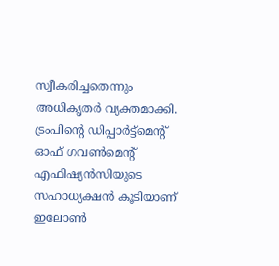സ്വീകരിച്ചതെന്നും അധികൃതര്‍ വ്യക്തമാക്കി. ട്രംപിന്റെ ഡിപ്പാര്‍ട്ട്‌മെന്റ് ഓഫ് ഗവണ്‍മെന്റ് എഫിഷ്യന്‍സിയുടെ സഹാധ്യക്ഷന്‍ കൂടിയാണ് ഇലോണ്‍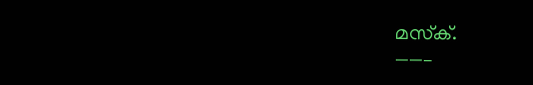മസ്‌ക്.
——–